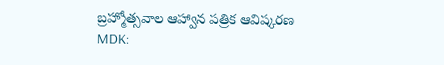బ్రహ్మోత్సవాల ఆహ్వాన పత్రిక ఆవిష్కరణ
MDK: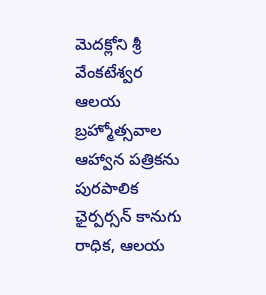మెదక్లోని శ్రీ వేంకటేశ్వర ఆలయ బ్రహ్మోత్సవాల ఆహ్వాన పత్రికను పురపాలిక ఛైర్పర్సన్ కానుగు రాధిక, ఆలయ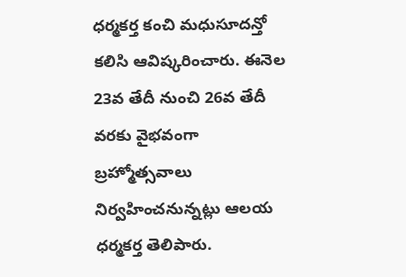ధర్మకర్త కంచి మధుసూదన్తో కలిసి ఆవిష్కరించారు. ఈనెల 23వ తేదీ నుంచి 26వ తేదీ వరకు వైభవంగా బ్రహ్మోత్సవాలు నిర్వహించనున్నట్లు ఆలయ ధర్మకర్త తెలిపారు.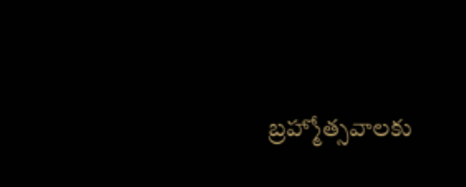బ్రహ్మోత్సవాలకు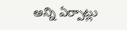అన్ని ఏర్పాట్లు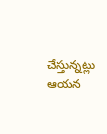చేస్తున్నట్లు ఆయన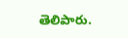తెలిపారు.